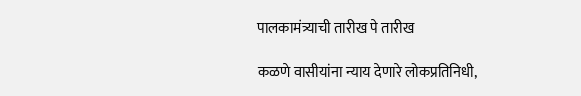पालकामंत्र्याची तारीख पे तारीख

कळणे वासीयांना न्याय देणारे लोकप्रतिनिधी,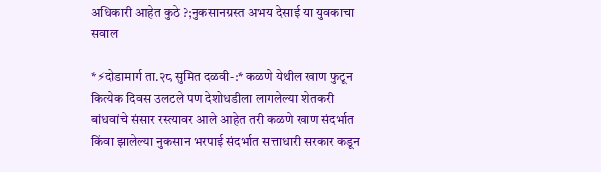अधिकारी आहेत कुठे ?;नुकसानग्रस्त अभय देसाई या युवकाचा सवाल

*⚡दोडामार्ग ता.२८ सुमित दळवी-:* कळणे येथील खाण फुटून कित्येक दिवस उलटले पण देशोधडीला लागलेल्या शेतकरी बांधवांचे संसार रस्त्यावर आले आहेत तरी कळणे खाण संदर्भात किंवा झालेल्या नुकसान भरपाई संदर्भात सत्ताधारी सरकार कडून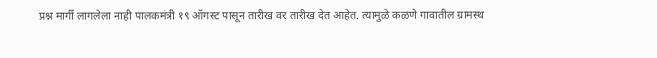प्रश्न मार्गी लागलेला नाही पालकमंत्री १९ ऑगस्ट पासून तारीख वर तारीख देत आहेत. त्यामुळे कळणे गावातील ग्रामस्थ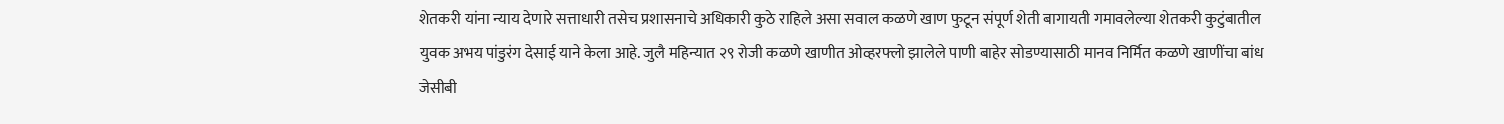शेतकरी यांना न्याय देणारे सत्ताधारी तसेच प्रशासनाचे अधिकारी कुठे राहिले असा सवाल कळणे खाण फुटून संपूर्ण शेती बागायती गमावलेल्या शेतकरी कुटुंबातील युवक अभय पांडुरंग देसाई याने केला आहे. जुलै महिन्यात २९ रोजी कळणे खाणीत ओव्हरफ्लो झालेले पाणी बाहेर सोडण्यासाठी मानव निर्मित कळणे खाणींचा बांध जेसीबी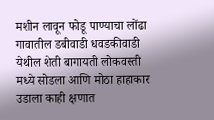मशीन लावून फोडू पाण्याचा लोंढा गावातील डबीवाडी धवडकीवाडी येथील शेती बागायती लोकवस्ती मध्ये सोडला आणि मोठा हाहाकार उडाला काही क्षणात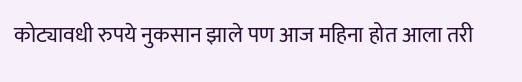कोट्यावधी रुपये नुकसान झाले पण आज महिना होत आला तरी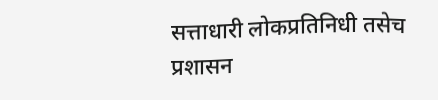सत्ताधारी लोकप्रतिनिधी तसेच प्रशासन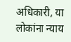अधिकारी, या लोकांना न्याय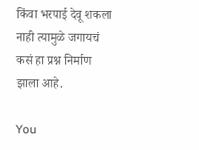किंवा भरपाई देवू शकला नाही त्यामुळे जगायचं कसं हा प्रश्न निर्माण झाला आहे.

You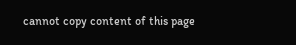cannot copy content of this page